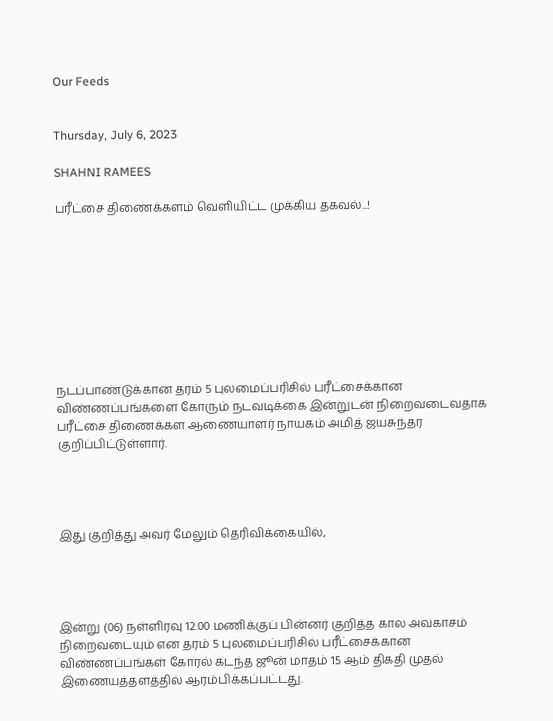Our Feeds


Thursday, July 6, 2023

SHAHNI RAMEES

பரீட்சை திணைக்களம் வெளியிட்ட முக்கிய தகவல்...!









நடப்பாண்டுக்கான தரம் 5 புலமைப்பரிசில் பரீட்சைக்கான விண்ணப்பங்களை கோரும் நடவடிக்கை இன்றுடன் நிறைவடைவதாக பரீட்சை திணைக்கள ஆணையாளர் நாயகம் அமித் ஜயசுந்தர குறிப்பிட்டுள்ளார்.




இது குறித்து அவர் மேலும் தெரிவிக்கையில்,




இன்று (06) நள்ளிரவு 12.00 மணிக்குப் பின்னர் குறித்த கால அவகாசம் நிறைவடையும் என தரம் 5 புலமைப்பரிசில் பரீட்சைக்கான விண்ணப்பங்கள் கோரல் கடந்த ஜூன் மாதம் 15 ஆம் திகதி முதல் இணையத்தளத்தில் ஆரம்பிக்கப்பட்டது.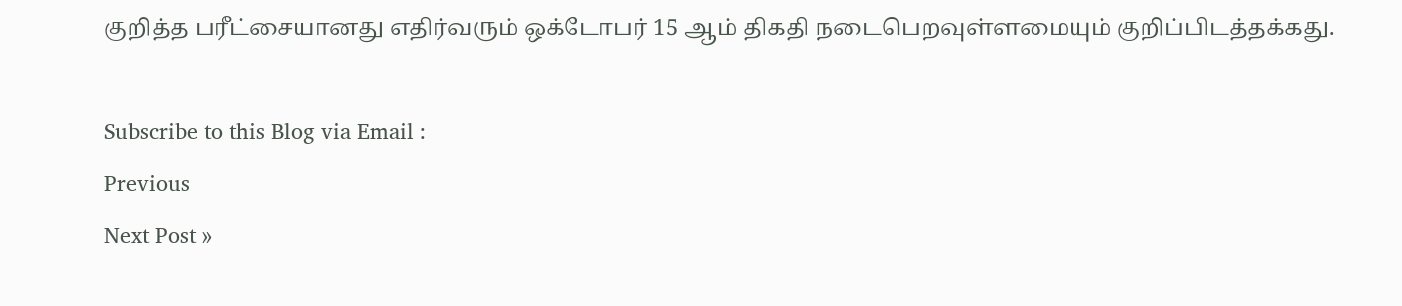குறித்த பரீட்சையானது எதிர்வரும் ஒக்டோபர் 15 ஆம் திகதி நடைபெறவுள்ளமையும் குறிப்பிடத்தக்கது.

Subscribe to this Blog via Email :
Previous
Next Post »